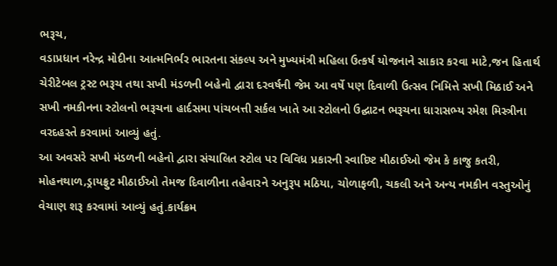ભરૂચ,
વડાપ્રધાન નરેન્દ્ર મોદીના આત્મનિર્ભર ભારતના સંકલ્પ અને મુખ્યમંત્રી મહિલા ઉત્કર્ષ યોજનાને સાકાર કરવા માટે,જન હિતાર્થ ચેરીટેબલ ટ્રસ્ટ ભરૂચ તથા સખી મંડળની બહેનો દ્વારા દરવર્ષની જેમ આ વર્ષે પણ દિવાળી ઉત્સવ નિમિત્તે સખી મિઠાઈ અને સખી નમકીનના સ્ટોલનો ભરૂચના હાર્દસમા પાંચબત્તી સર્કલ ખાતે આ સ્ટોલનો ઉદ્ઘાટન ભરૂચના ધારાસભ્ય રમેશ મિસ્ત્રીના વરદહસ્તે કરવામાં આવ્યું હતું.
આ અવસરે સખી મંડળની બહેનો દ્વારા સંચાલિત સ્ટોલ પર વિવિધ પ્રકારની સ્વાદિષ્ટ મીઠાઈઓ જેમ કે કાજુ કતરી, મોહનથાળ,ડ્રાયફ્રુટ મીઠાઈઓ તેમજ દિવાળીના તહેવારને અનુરૂપ મઠિયા, ચોળાફળી, ચકલી અને અન્ય નમકીન વસ્તુઓનું વેચાણ શરૂ કરવામાં આવ્યું હતું.કાર્યક્રમ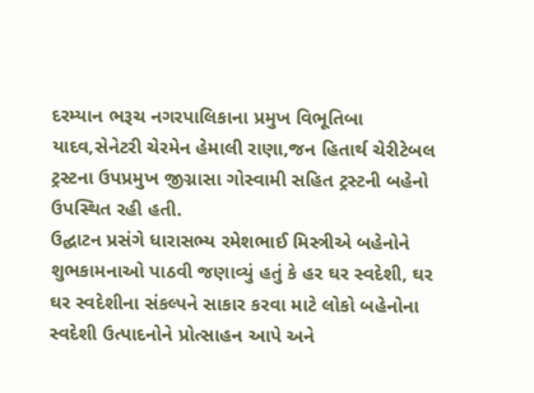દરમ્યાન ભરૂચ નગરપાલિકાના પ્રમુખ વિભૂતિબા યાદવ,સેનેટરી ચેરમેન હેમાલી રાણા,જન હિતાર્થ ચેરીટેબલ ટ્રસ્ટના ઉપપ્રમુખ જીગ્નાસા ગોસ્વામી સહિત ટ્રસ્ટની બહેનો ઉપસ્થિત રહી હતી.
ઉદ્ઘાટન પ્રસંગે ધારાસભ્ય રમેશભાઈ મિસ્ત્રીએ બહેનોને શુભકામનાઓ પાઠવી જણાવ્યું હતું કે હર ઘર સ્વદેશી, ઘર ઘર સ્વદેશીના સંકલ્પને સાકાર કરવા માટે લોકો બહેનોના સ્વદેશી ઉત્પાદનોને પ્રોત્સાહન આપે અને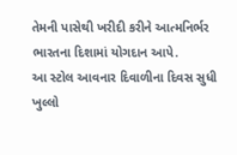તેમની પાસેથી ખરીદી કરીને આત્મનિર્ભર ભારતના દિશામાં યોગદાન આપે.
આ સ્ટોલ આવનાર દિવાળીના દિવસ સુધી ખુલ્લો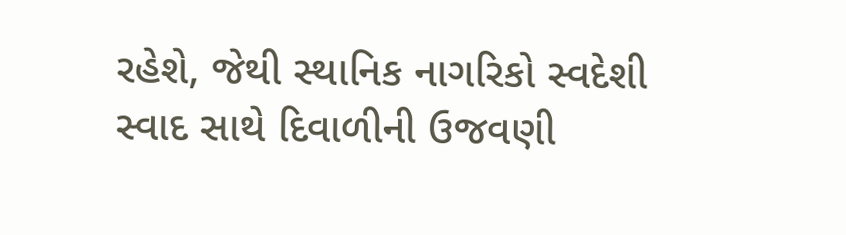રહેશે, જેથી સ્થાનિક નાગરિકો સ્વદેશી સ્વાદ સાથે દિવાળીની ઉજવણી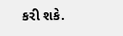કરી શકે.